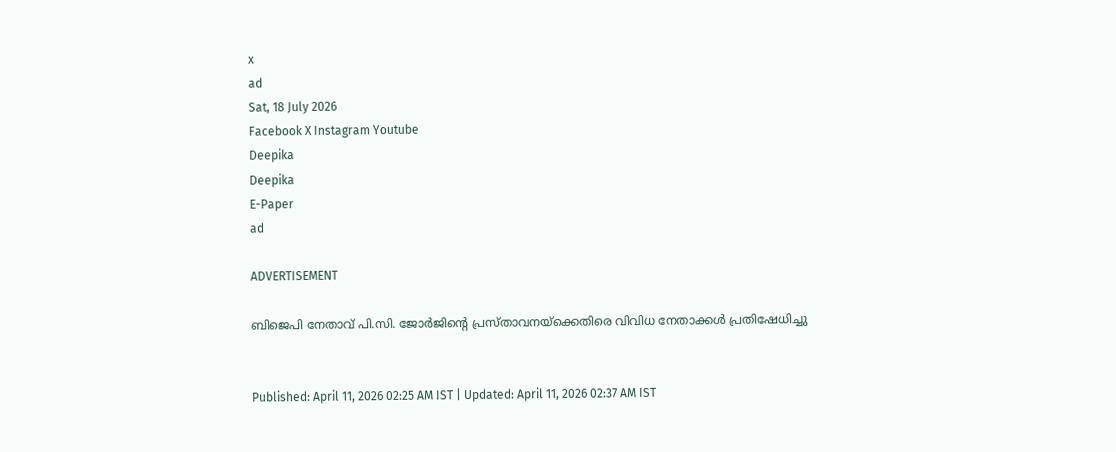x
ad
Sat, 18 July 2026
Facebook X Instagram Youtube
Deepika
Deepika
E-Paper
ad

ADVERTISEMENT

ബിജെപി നേതാവ് പി.സി. ജോർജിന്‍റെ പ്രസ്താവനയ്ക്കെതിരെ വിവിധ നേതാക്കൾ പ്രതിഷേധിച്ചു


Published: April 11, 2026 02:25 AM IST | Updated: April 11, 2026 02:37 AM IST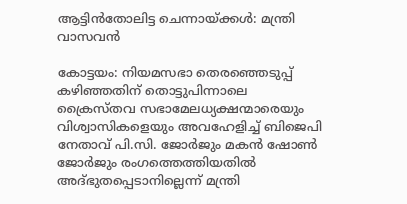ആട്ടിൻതോലിട്ട ചെന്നായ്ക്കൾ: മന്ത്രി വാസവൻ

കോട്ടയം: നിയമസഭാ തെരഞ്ഞെടുപ്പ് കഴിഞ്ഞതിന് തൊട്ടുപിന്നാലെ ക്രൈസ്തവ സഭാമേലധ്യക്ഷന്മാരെയും വിശ്വാസികളെയും അവഹേളിച്ച് ബിജെപി നേതാവ് പി.സി. ജോര്‍ജും മകന്‍ ഷോണ്‍ ജോര്‍ജും രംഗത്തെത്തിയതില്‍ അദ്ഭുതപ്പെടാനില്ലെന്ന് മന്ത്രി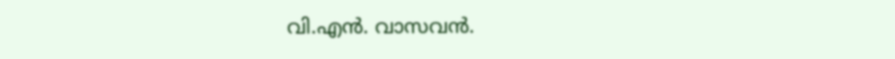വി.എന്‍. വാസവന്‍.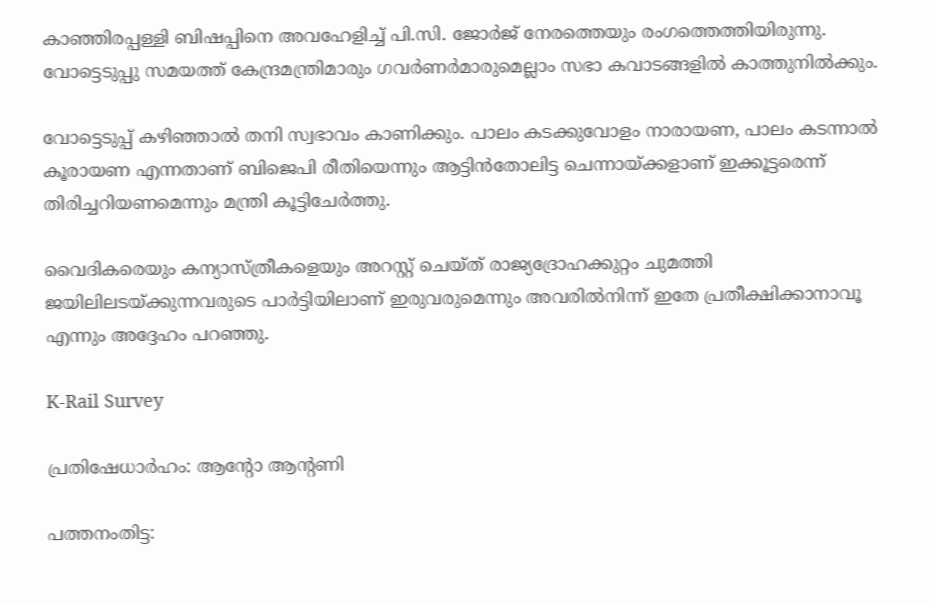കാഞ്ഞിരപ്പള്ളി ബിഷപ്പിനെ അവഹേളിച്ച് പി.സി. ജോര്‍ജ് നേരത്തെയും രംഗത്തെത്തിയിരുന്നു. വോട്ടെടുപ്പു സമയത്ത് കേന്ദ്രമന്ത്രിമാരും ഗവര്‍ണര്‍മാരുമെല്ലാം സഭാ കവാടങ്ങളില്‍ കാത്തുനില്‍ക്കും.

വോട്ടെടുപ്പ് കഴിഞ്ഞാല്‍ തനി സ്വഭാവം കാണിക്കും. പാലം കടക്കുവോളം നാരായണ, പാലം കടന്നാല്‍ കൂരായണ എന്നതാണ് ബിജെപി രീതിയെന്നും ആട്ടിന്‍തോലിട്ട ചെന്നായ്ക്കളാണ് ഇക്കൂട്ടരെന്ന് തിരിച്ചറിയണമെന്നും മന്ത്രി കൂട്ടിചേര്‍ത്തു.

വൈദികരെയും കന്യാസ്ത്രീകളെയും അറസ്റ്റ് ചെയ്ത് രാജ്യദ്രോഹക്കുറ്റം ചുമത്തി ജയിലിലടയ്ക്കുന്നവരുടെ പാര്‍ട്ടിയിലാണ് ഇരുവരുമെന്നും അവരില്‍നിന്ന് ഇതേ പ്രതീക്ഷിക്കാനാവൂ എന്നും അദ്ദേഹം പറഞ്ഞു.

K-Rail Survey

പ്രതിഷേധാർഹം: ആന്‍റോ ആന്‍റണി

പത്തനംതിട്ട: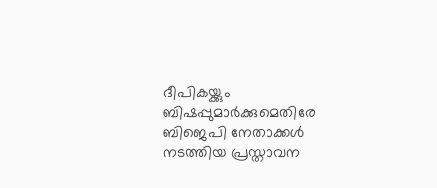ദീപികയ്ക്കും ബിഷപ്പുമാർക്കുമെതിരേ ബിജെപി നേതാക്കൾ നടത്തിയ പ്രസ്താവന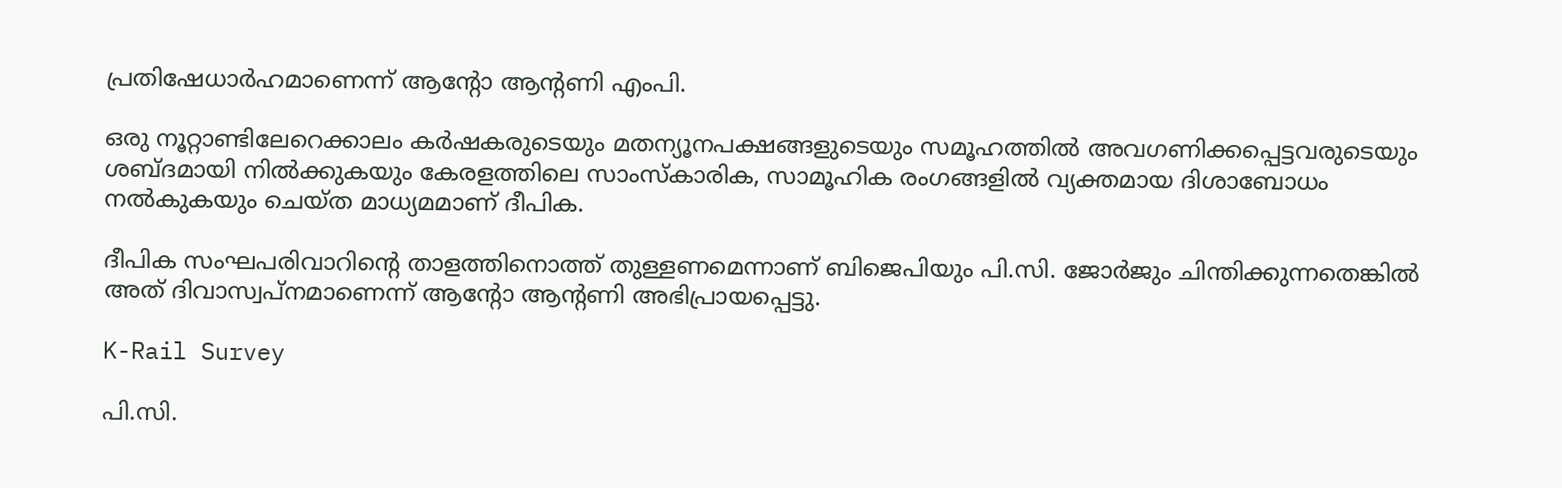പ്രതിഷേധാർഹമാണെന്ന് ആന്‍റോ ആന്‍റണി എംപി.

ഒരു നൂറ്റാണ്ടിലേറെക്കാലം കർഷകരുടെയും മതന്യൂനപക്ഷങ്ങളുടെയും സമൂഹത്തിൽ അവഗണിക്കപ്പെട്ടവരുടെയും ശബ്ദമായി നിൽക്കുകയും കേരളത്തിലെ സാംസ്കാരിക, സാമൂഹിക രംഗങ്ങളിൽ വ്യക്തമായ ദിശാബോധം നൽകുകയും ചെയ്ത മാധ്യമമാണ് ദീപിക.

ദീപിക സംഘപരിവാറിന്‍റെ താളത്തിനൊത്ത് തുള്ളണമെന്നാണ് ബിജെപിയും പി.സി. ജോർജും ചിന്തിക്കുന്നതെങ്കിൽ അത് ദിവാസ്വപ്നമാണെന്ന് ആന്‍റോ ആന്‍റണി അഭിപ്രായപ്പെട്ടു.

K-Rail Survey

പി.സി.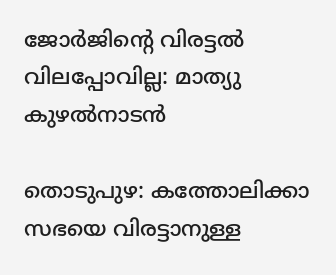ജോര്‍ജിന്‍റെ വിരട്ടല്‍ വിലപ്പോവില്ല: മാത്യു കുഴല്‍നാടന്‍

തൊടുപുഴ: കത്തോലിക്കാ സഭയെ വിരട്ടാനുള്ള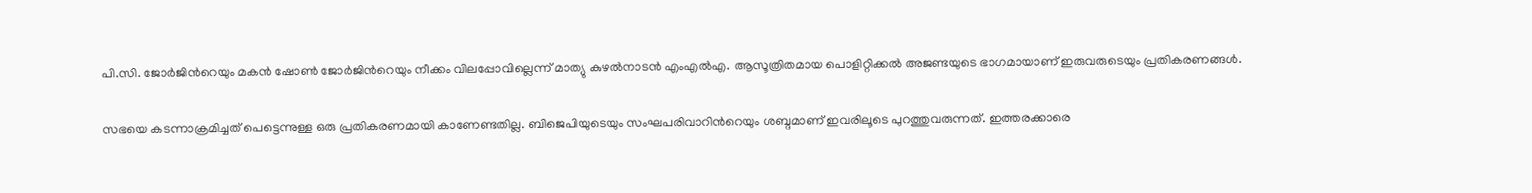പി.സി. ജോര്‍ജിന്‍റെയും മകന്‍ ഷോൺ ജോർജിന്‍റെയും നീക്കം വിലപ്പോവില്ലെന്ന് മാത്യു കുഴല്‍നാടന്‍ എംഎൽഎ. ആസൂത്രിതമായ പൊളിറ്റിക്കല്‍ അജണ്ടയുടെ ഭാഗമായാണ് ഇരുവരുടെയും പ്രതികരണങ്ങൾ.

സഭയെ കടന്നാക്രമിച്ചത് പെട്ടെന്നുള്ള ഒരു പ്രതികരണമായി കാണേണ്ടതില്ല. ബിജെപിയുടെയും സംഘപരിവാറിന്‍റെയും ശബ്ദമാണ് ഇവരിലൂടെ പുറത്തുവരുന്നത്. ഇത്തരക്കാരെ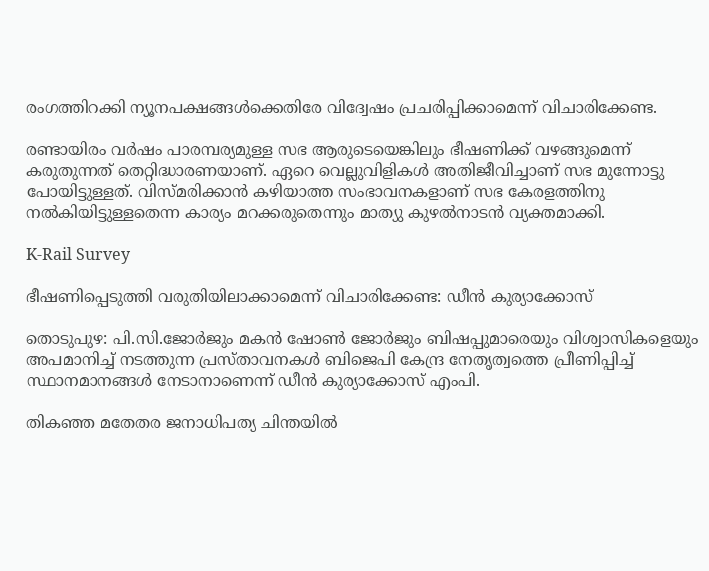രംഗത്തിറക്കി ന്യൂനപക്ഷങ്ങള്‍ക്കെതിരേ വിദ്വേഷം പ്രചരിപ്പിക്കാമെന്ന് വിചാരിക്കേണ്ട.

രണ്ടായിരം വര്‍ഷം പാരമ്പര്യമുള്ള സഭ ആരുടെയെങ്കിലും ഭീഷണിക്ക് വഴങ്ങുമെന്ന് കരുതുന്നത് തെറ്റിദ്ധാരണയാണ്. ഏറെ വെല്ലുവിളികള്‍ അതിജീവിച്ചാണ് സഭ മുന്നോട്ടു പോയിട്ടുള്ളത്. വിസ്മരിക്കാന്‍ കഴിയാത്ത സംഭാവനകളാണ് സഭ കേരളത്തിനു നല്‍കിയിട്ടുള്ളതെന്ന കാര്യം മറക്കരുതെന്നും മാത്യു കുഴൽനാടൻ വ്യക്തമാക്കി.

K-Rail Survey

ഭീഷണിപ്പെടുത്തി വരുതിയിലാക്കാമെന്ന് വിചാരിക്കേണ്ട: ഡീന്‍ കുര്യാക്കോസ്

തൊടുപുഴ: പി.സി.ജോര്‍ജും മകന്‍ ഷോണ്‍ ജോര്‍ജും ബിഷപ്പുമാരെയും വിശ്വാസികളെയും അപമാനിച്ച് നടത്തുന്ന പ്രസ്താവനകൾ ബിജെപി കേന്ദ്ര നേതൃത്വത്തെ പ്രീണിപ്പിച്ച് സ്ഥാനമാനങ്ങള്‍ നേടാനാണെന്ന് ഡീന്‍ കുര്യാക്കോസ് എംപി.

തികഞ്ഞ മതേതര ജനാധിപത്യ ചിന്തയില്‍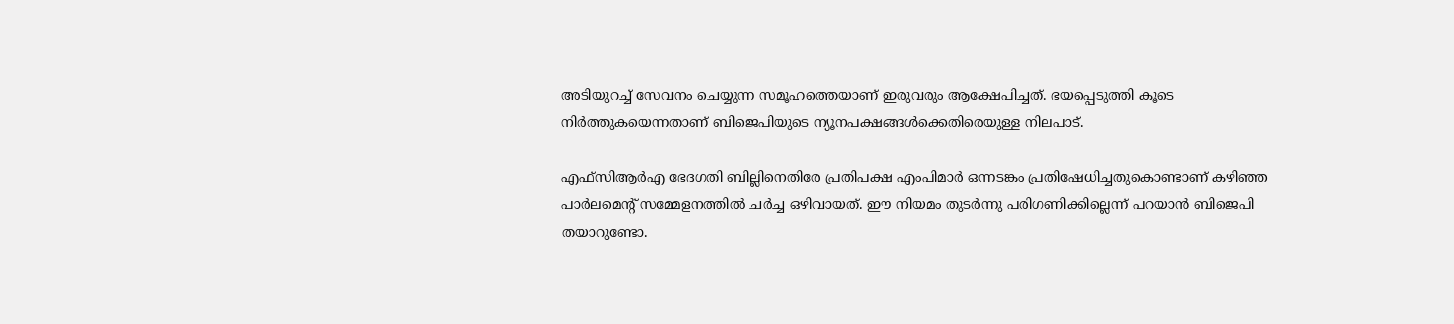അടിയുറച്ച് സേവനം ചെയ്യുന്ന സമൂഹത്തെയാണ് ഇരുവരും ആക്ഷേപിച്ചത്. ഭയപ്പെടുത്തി കൂടെ നിര്‍ത്തുകയെന്നതാണ് ബിജെപിയുടെ ന്യൂനപക്ഷങ്ങൾക്കെതിരെയുള്ള നിലപാട്.

എഫ്‌സിആര്‍എ ഭേദഗതി ബില്ലിനെതിരേ പ്രതിപക്ഷ എംപിമാര്‍ ഒന്നടങ്കം പ്രതിഷേധിച്ചതുകൊണ്ടാണ് കഴിഞ്ഞ പാര്‍ലമെന്‍റ് സമ്മേളനത്തിൽ ചര്‍ച്ച ഒഴിവായത്. ഈ നിയമം തുടര്‍ന്നു പരിഗണിക്കില്ലെന്ന് പറയാന്‍ ബിജെപി തയാറുണ്ടോ.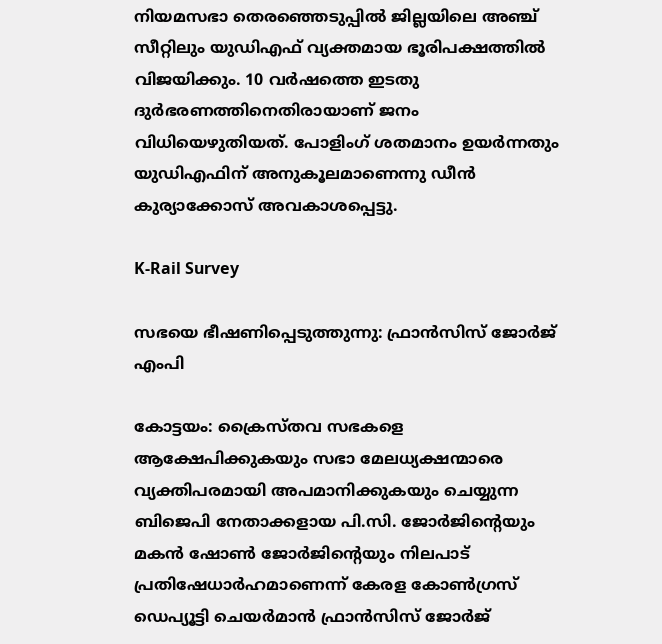നിയമസഭാ തെരഞ്ഞെടുപ്പില്‍ ജില്ലയിലെ അഞ്ച് സീറ്റിലും യുഡിഎഫ് വ്യക്തമായ ഭൂരിപക്ഷത്തില്‍ വിജയിക്കും. 10 വര്‍ഷത്തെ ഇടതു ദുര്‍ഭരണത്തിനെതിരായാണ് ജനം വിധിയെഴുതിയത്. പോളിംഗ് ശതമാനം ഉയര്‍ന്നതും യുഡിഎഫിന് അനുകൂലമാണെന്നു ഡീൻ കുര്യാക്കോസ് അവകാശപ്പെട്ടു.

K-Rail Survey

സഭയെ ഭീഷണിപ്പെടുത്തുന്നു: ഫ്രാന്‍സിസ് ജോര്‍ജ് എംപി

കോട്ടയം: ക്രൈസ്തവ സഭകളെ ആക്ഷേപിക്കുകയും സഭാ മേലധ്യക്ഷന്മാരെ വ്യക്തിപരമായി അപമാനിക്കുകയും ചെയ്യുന്ന ബിജെപി നേതാക്കളായ പി.സി. ജോര്‍ജിന്‍റെയും മകന്‍ ഷോണ്‍ ജോര്‍ജിന്‍റെയും നിലപാട് പ്രതിഷേധാര്‍ഹമാണെന്ന് കേരള കോണ്‍ഗ്രസ് ഡെപ്യൂട്ടി ചെയര്‍മാന്‍ ഫ്രാന്‍സിസ് ജോര്‍ജ്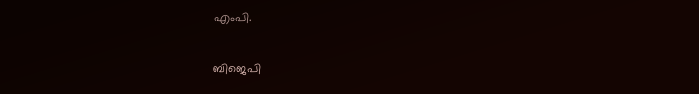എംപി.

ബിജെപി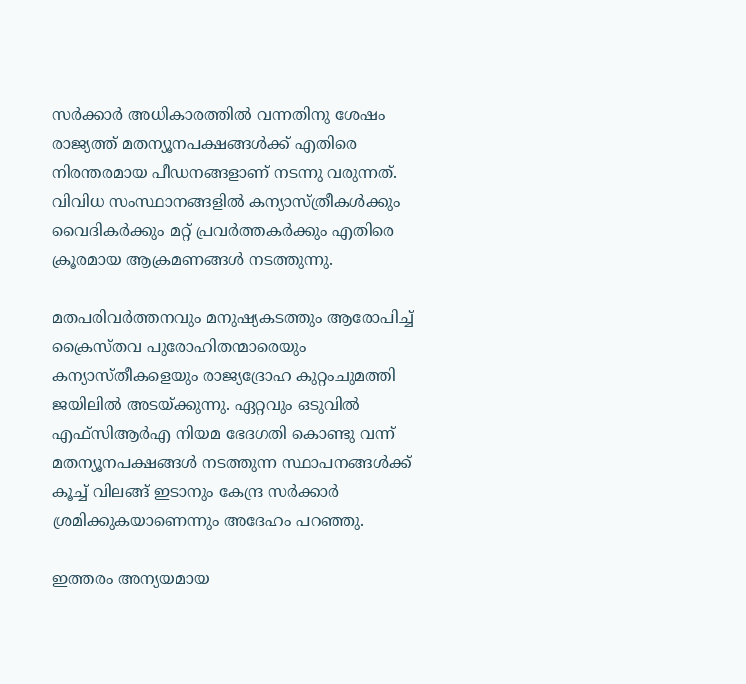സര്‍ക്കാര്‍ അധികാരത്തില്‍ വന്നതിനു ശേഷം രാജ്യത്ത് മതന്യൂനപക്ഷങ്ങള്‍ക്ക് എതിരെ നിരന്തരമായ പീഡനങ്ങളാണ് നടന്നു വരുന്നത്. വിവിധ സംസ്ഥാനങ്ങളില്‍ കന്യാസ്ത്രീകള്‍ക്കും വൈദികര്‍ക്കും മറ്റ് പ്രവര്‍ത്തകര്‍ക്കും എതിരെ ക്രൂരമായ ആക്രമണങ്ങള്‍ നടത്തുന്നു.

മതപരിവര്‍ത്തനവും മനുഷ്യകടത്തും ആരോപിച്ച് ക്രൈസ്തവ പുരോഹിതന്മാരെയും കന്യാസ്തീകളെയും രാജ്യദ്രോഹ കുറ്റംചുമത്തി ജയിലില്‍ അടയ്ക്കുന്നു. ഏറ്റവും ഒടുവില്‍ എഫ്‌സിആര്‍എ നിയമ ഭേദഗതി കൊണ്ടു വന്ന് മതന്യൂനപക്ഷങ്ങള്‍ നടത്തുന്ന സ്ഥാപനങ്ങള്‍ക്ക് കൂച്ച് വിലങ്ങ് ഇടാനും കേന്ദ്ര സര്‍ക്കാര്‍ ശ്രമിക്കുകയാണെന്നും അദേഹം പറഞ്ഞു.

ഇത്തരം അന്യയമായ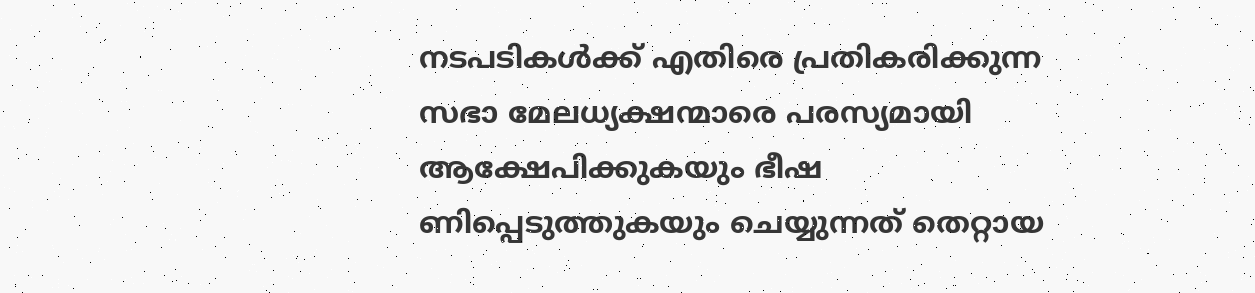നടപടികള്‍ക്ക് എതിരെ പ്രതികരിക്കുന്ന സഭാ മേലധ്യക്ഷന്മാരെ പരസ്യമായി ആക്ഷേപിക്കുകയും ഭീഷ ണിപ്പെടുത്തുകയും ചെയ്യുന്നത് തെറ്റായ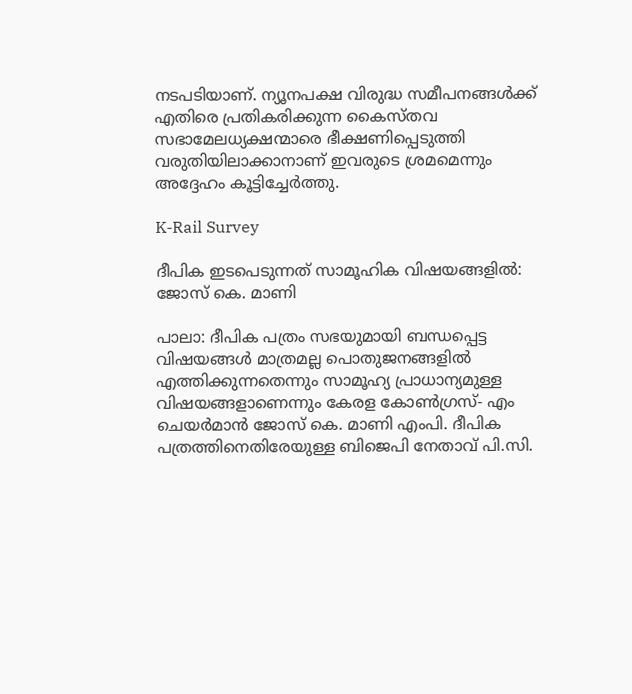നടപടിയാണ്. ന്യൂനപക്ഷ വിരുദ്ധ സമീപനങ്ങള്‍ക്ക് എതിരെ പ്രതികരിക്കുന്ന കൈസ്തവ സഭാമേലധ്യക്ഷന്മാരെ ഭീക്ഷണിപ്പെടുത്തി വരുതിയിലാക്കാനാണ് ഇവരുടെ ശ്രമമെന്നും അദ്ദേഹം കൂട്ടിച്ചേര്‍ത്തു.

K-Rail Survey

ദീപിക ഇടപെടുന്നത് സാമൂഹിക വിഷയങ്ങളിൽ: ജോസ് കെ. മാണി

പാലാ: ദീപിക പത്രം സഭയുമായി ബന്ധപ്പെട്ട വിഷയങ്ങള്‍ മാത്രമല്ല പൊതുജനങ്ങളില്‍ എത്തിക്കുന്നതെന്നും സാമൂഹ്യ പ്രാധാന്യമുള്ള വിഷയങ്ങളാണെന്നും കേരള കോണ്‍ഗ്രസ്- എം ചെയര്‍മാന്‍ ജോസ് കെ. മാണി എംപി. ദീപിക പത്രത്തിനെതിരേയുള്ള ബിജെപി നേതാവ് പി.സി.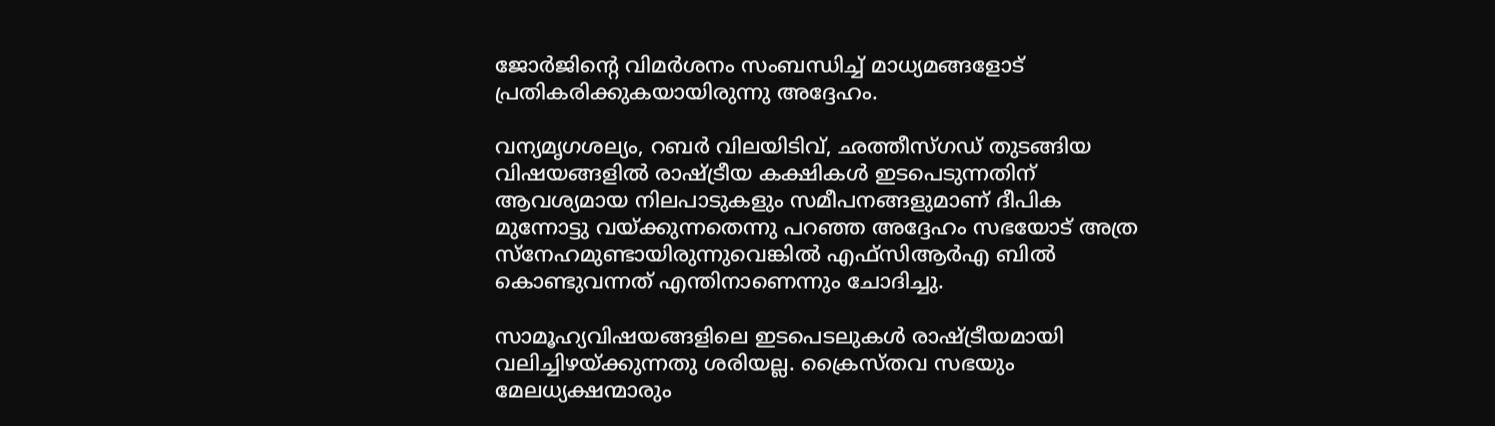ജോര്‍ജിന്‍റെ വിമര്‍ശനം സംബന്ധിച്ച് മാധ്യമങ്ങളോട് പ്രതികരിക്കുകയായിരുന്നു അദ്ദേഹം.

വന്യമൃഗശല്യം, റബര്‍ വിലയിടിവ്, ഛത്തീസ്ഗഡ് തുടങ്ങിയ വിഷയങ്ങളില്‍ രാഷ്‌ട്രീയ കക്ഷികള്‍ ഇടപെടുന്നതിന് ആവശ്യമായ നിലപാടുകളും സമീപനങ്ങളുമാണ് ദീപിക മുന്നോട്ടു വയ്ക്കുന്നതെന്നു പറഞ്ഞ അദ്ദേഹം സഭയോട് അത്ര സ്‌നേഹമുണ്ടായിരുന്നുവെങ്കില്‍ എഫ്‌സിആര്‍എ ബില്‍ കൊണ്ടുവന്നത് എന്തിനാണെന്നും ചോദിച്ചു.

സാമൂഹ്യവിഷയങ്ങളിലെ ഇടപെടലുകള്‍ രാഷ്‌ട്രീയമായി വലിച്ചിഴയ്ക്കുന്നതു ശരിയല്ല. ക്രൈസ്തവ സഭയും മേലധ്യക്ഷന്മാരും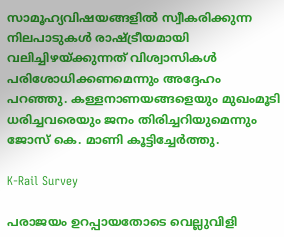സാമൂഹ്യവിഷയങ്ങളില്‍ സ്വീകരിക്കുന്ന നിലപാടുകള്‍ രാഷ്‌ട്രീയമായി വലിച്ചിഴയ്ക്കുന്നത് വിശ്വാസികള്‍ പരിശോധിക്കണമെന്നും അദ്ദേഹം പറഞ്ഞു. കള്ളനാണയങ്ങളെയും മുഖംമൂടി ധരിച്ചവരെയും ജനം തിരിച്ചറിയുമെന്നും ജോസ് കെ. മാണി കൂട്ടിച്ചേർത്തു.

K-Rail Survey

പരാജയം ഉറപ്പായതോടെ വെല്ലുവിളി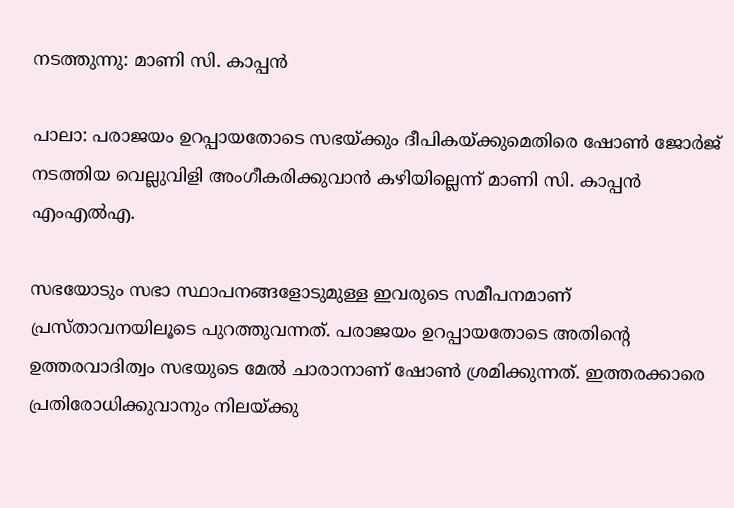നടത്തുന്നു: മാണി സി. കാപ്പന്‍

പാലാ: പരാജയം ഉറപ്പായതോടെ സഭയ്ക്കും ദീപികയ്ക്കുമെതിരെ ഷോണ്‍ ജോര്‍ജ് നടത്തിയ വെല്ലുവിളി അംഗീകരിക്കുവാന്‍ കഴിയില്ലെന്ന് മാണി സി. കാപ്പന്‍ എംഎല്‍എ.

സഭയോടും സഭാ സ്ഥാപനങ്ങളോടുമുള്ള ഇവരുടെ സമീപനമാണ് പ്രസ്താവനയിലൂടെ പുറത്തുവന്നത്. പരാജയം ഉറപ്പായതോടെ അതിന്‍റെ ഉത്തരവാദിത്വം സഭയുടെ മേല്‍ ചാരാനാണ് ഷോണ്‍ ശ്രമിക്കുന്നത്. ഇത്തരക്കാരെ പ്രതിരോധിക്കുവാനും നിലയ്ക്കു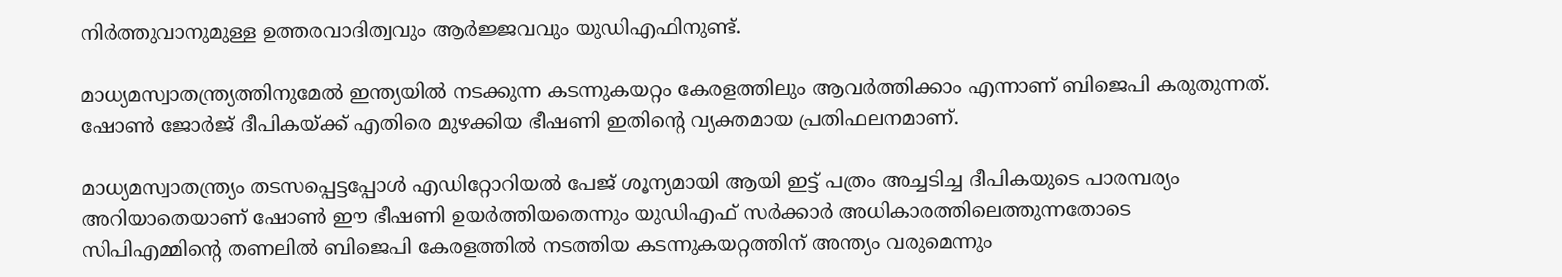നിര്‍ത്തുവാനുമുള്ള ഉത്തരവാദിത്വവും ആര്‍ജ്ജവവും യുഡിഎഫിനുണ്ട്.

മാധ്യമസ്വാതന്ത്ര്യത്തിനുമേല്‍ ഇന്ത്യയില്‍ നടക്കുന്ന കടന്നുകയറ്റം കേരളത്തിലും ആവര്‍ത്തിക്കാം എന്നാണ് ബിജെപി കരുതുന്നത്. ഷോണ്‍ ജോര്‍ജ് ദീപികയ്ക്ക് എതിരെ മുഴക്കിയ ഭീഷണി ഇതിന്‍റെ വ്യക്തമായ പ്രതിഫലനമാണ്.

മാധ്യമസ്വാതന്ത്ര്യം തടസപ്പെട്ടപ്പോള്‍ എഡിറ്റോറിയല്‍ പേജ് ശൂന്യമായി ആയി ഇട്ട് പത്രം അച്ചടിച്ച ദീപികയുടെ പാരമ്പര്യം അറിയാതെയാണ് ഷോണ്‍ ഈ ഭീഷണി ഉയര്‍ത്തിയതെന്നും യുഡിഎഫ് സര്‍ക്കാര്‍ അധികാരത്തിലെത്തുന്നതോടെ സിപിഎമ്മിന്‍റെ തണലില്‍ ബിജെപി കേരളത്തില്‍ നടത്തിയ കടന്നുകയറ്റത്തിന് അന്ത്യം വരുമെന്നും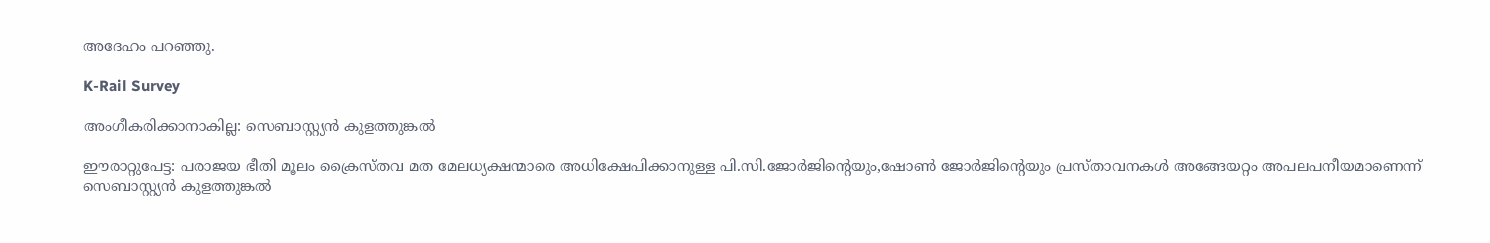അദേഹം പറഞ്ഞു.

K-Rail Survey

അംഗീകരിക്കാനാകില്ല: സെബാസ്റ്റ്യന്‍ കുളത്തുങ്കല്‍

ഈരാറ്റുപേട്ട: പരാജയ ഭീതി മൂലം ക്രൈസ്തവ മത മേലധ്യക്ഷന്മാരെ അധിക്ഷേപിക്കാനുള്ള പി.സി.ജോര്‍ജിന്‍റെയും,ഷോണ്‍ ജോര്‍ജിന്‍റെയും പ്രസ്താവനകള്‍ അങ്ങേയറ്റം അപലപനീയമാണെന്ന് സെബാസ്റ്റ്യന്‍ കുളത്തുങ്കല്‍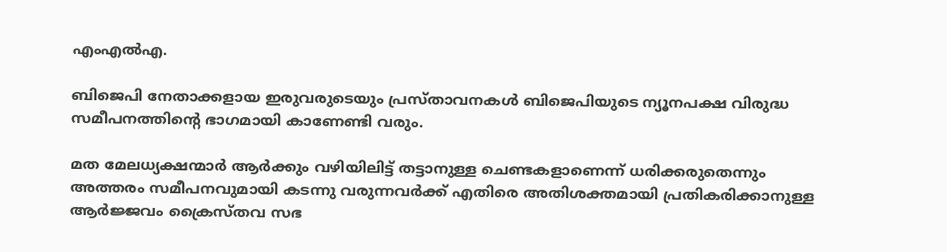എംഎല്‍എ.

ബിജെപി നേതാക്കളായ ഇരുവരുടെയും പ്രസ്താവനകള്‍ ബിജെപിയുടെ ന്യൂനപക്ഷ വിരുദ്ധ സമീപനത്തിന്‍റെ ഭാഗമായി കാണേണ്ടി വരും.

മത മേലധ്യക്ഷന്മാര്‍ ആര്‍ക്കും വഴിയിലിട്ട് തട്ടാനുള്ള ചെണ്ടകളാണെന്ന് ധരിക്കരുതെന്നും അത്തരം സമീപനവുമായി കടന്നു വരുന്നവര്‍ക്ക് എതിരെ അതിശക്തമായി പ്രതികരിക്കാനുള്ള ആര്‍ജ്ജവം ക്രൈസ്തവ സഭ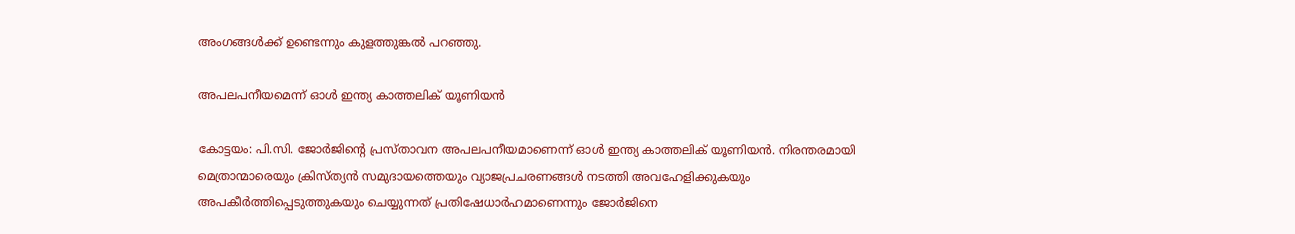അംഗങ്ങള്‍ക്ക് ഉണ്ടെന്നും കുളത്തുങ്കല്‍ പറഞ്ഞു.

അപലപനീയമെന്ന് ഓള്‍ ഇന്ത്യ കാത്തലിക് യൂണിയൻ

കോട്ടയം: പി.സി. ജോര്‍ജിന്‍റെ പ്രസ്താവന അപലപനീയമാണെന്ന് ഓള്‍ ഇന്ത്യ കാത്തലിക് യൂണിയന്‍. നിരന്തരമായി മെത്രാന്മാരെയും ക്രിസ്ത്യന്‍ സമുദായത്തെയും വ്യാജപ്രചരണങ്ങള്‍ നടത്തി അവഹേളിക്കുകയും അപകീര്‍ത്തിപ്പെടുത്തുകയും ചെയ്യുന്നത് പ്രതിഷേധാര്‍ഹമാണെന്നും ജോർജിനെ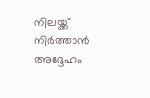നിലയ്ക്ക് നിര്‍ത്താന്‍ അദ്ദേഹം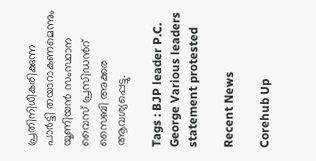പ്രതിനിധീകരിക്കുന്ന പാര്‍ട്ടി തയാറാകണമെന്നും യൂണിയന്‍ സംസ്ഥാന വൈസ് പ്രസിഡന്‍റ് സൈബി അക്കര ആവശ്യപ്പെട്ടു.

Tags : BJP leader P.C. George Various leaders statement protested

Recent News

Corehub Up